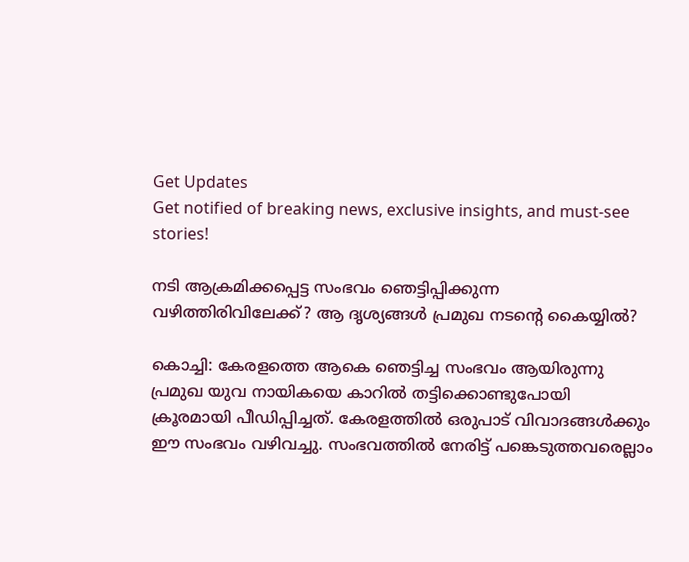Get Updates
Get notified of breaking news, exclusive insights, and must-see stories!

നടി ആക്രമിക്കപ്പെട്ട സംഭവം ഞെട്ടിപ്പിക്കുന്ന വഴിത്തിരിവിലേക്ക്? ആ ദൃശ്യങ്ങള്‍ പ്രമുഖ നടന്റെ കൈയ്യിൽ?

കൊച്ചി: കേരളത്തെ ആകെ ഞെട്ടിച്ച സംഭവം ആയിരുന്നു പ്രമുഖ യുവ നായികയെ കാറില്‍ തട്ടിക്കൊണ്ടുപോയി ക്രൂരമായി പീഡിപ്പിച്ചത്. കേരളത്തില്‍ ഒരുപാട് വിവാദങ്ങള്‍ക്കും ഈ സംഭവം വഴിവച്ചു. സംഭവത്തില്‍ നേരിട്ട് പങ്കെടുത്തവരെല്ലാം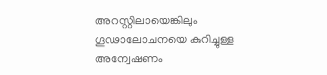അറസ്റ്റിലായെങ്കിലും ഗൂഢാലോചനയെ കുറിച്ചുള്ള അന്വേഷണം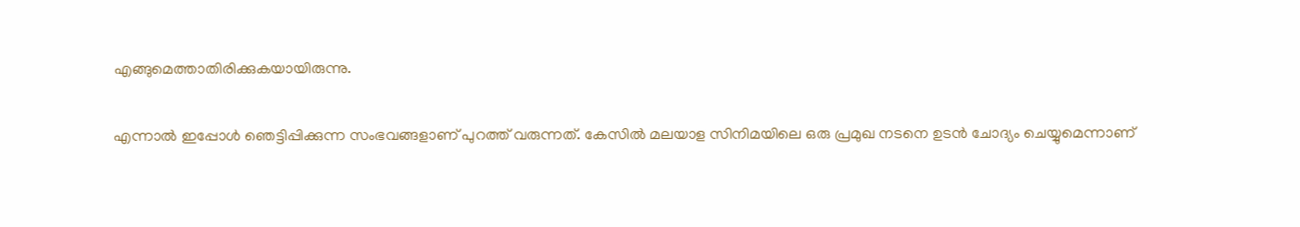എങ്ങുമെത്താതിരിക്കുകയായിരുന്നു.

എന്നാല്‍ ഇപ്പോള്‍ ഞെട്ടിപ്പിക്കുന്ന സംഭവങ്ങളാണ് പുറത്ത് വരുന്നത്. കേസില്‍ മലയാള സിനിമയിലെ ഒരു പ്രമുഖ നടനെ ഉടന്‍ ചോദ്യം ചെയ്യുമെന്നാണ്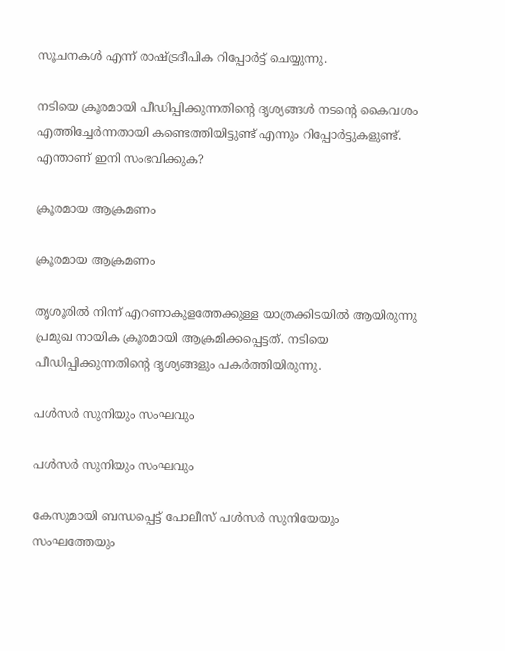സൂചനകള്‍ എന്ന് രാഷ്ട്രദീപിക റിപ്പോര്‍ട്ട് ചെയ്യുന്നു.

നടിയെ ക്രൂരമായി പീഡിപ്പിക്കുന്നതിന്റെ ദൃശ്യങ്ങള്‍ നടന്റെ കൈവശം എത്തിച്ചേര്‍ന്നതായി കണ്ടെത്തിയിട്ടുണ്ട് എന്നും റിപ്പോര്‍ട്ടുകളുണ്ട്. എന്താണ് ഇനി സംഭവിക്കുക?

ക്രൂരമായ ആക്രമണം

ക്രൂരമായ ആക്രമണം

തൃശൂരില്‍ നിന്ന് എറണാകുളത്തേക്കുള്ള യാത്രക്കിടയില്‍ ആയിരുന്നു പ്രമുഖ നായിക ക്രൂരമായി ആക്രമിക്കപ്പെട്ടത്. നടിയെ പീഡിപ്പിക്കുന്നതിന്റെ ദൃശ്യങ്ങളും പകര്‍ത്തിയിരുന്നു.

പള്‍സര്‍ സുനിയും സംഘവും

പള്‍സര്‍ സുനിയും സംഘവും

കേസുമായി ബന്ധപ്പെട്ട് പോലീസ് പള്‍സര്‍ സുനിയേയും സംഘത്തേയും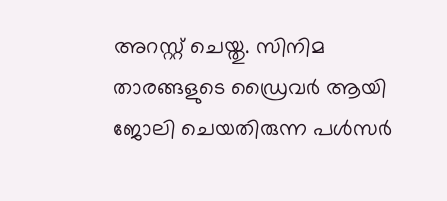അറസ്റ്റ് ചെയ്തു. സിനിമ താരങ്ങളുടെ ഡ്രൈവര്‍ ആയി ജോലി ചെയതിരുന്ന പള്‍സര്‍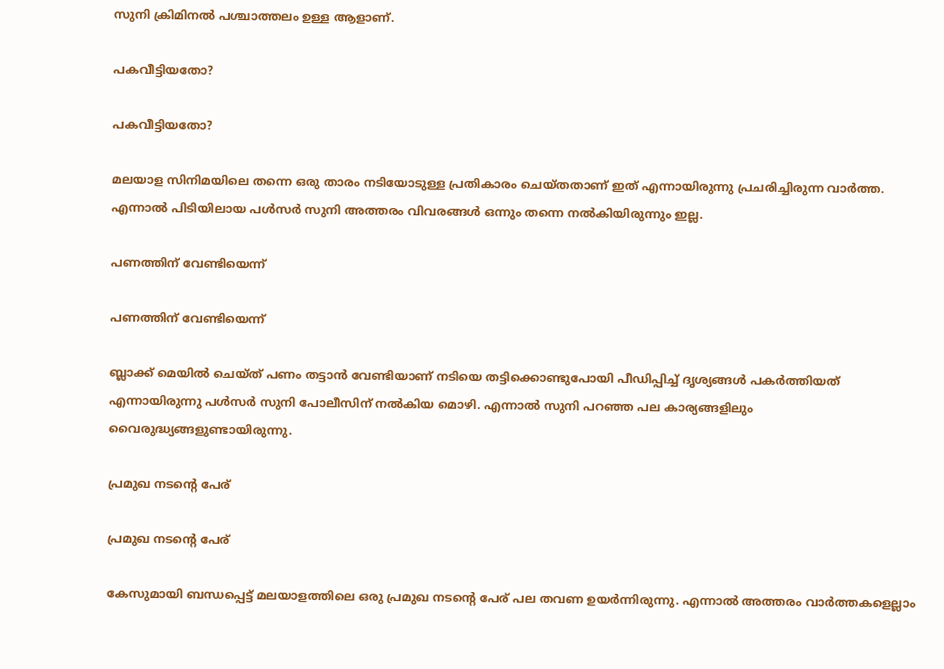സുനി ക്രിമിനല്‍ പശ്ചാത്തലം ഉള്ള ആളാണ്.

പകവീട്ടിയതോ?

പകവീട്ടിയതോ?

മലയാള സിനിമയിലെ തന്നെ ഒരു താരം നടിയോടുള്ള പ്രതികാരം ചെയ്തതാണ് ഇത് എന്നായിരുന്നു പ്രചരിച്ചിരുന്ന വാര്‍ത്ത. എന്നാല്‍ പിടിയിലായ പള്‍സര്‍ സുനി അത്തരം വിവരങ്ങള്‍ ഒന്നും തന്നെ നല്‍കിയിരുന്നും ഇല്ല.

പണത്തിന് വേണ്ടിയെന്ന്

പണത്തിന് വേണ്ടിയെന്ന്

ബ്ലാക്ക് മെയില്‍ ചെയ്ത് പണം തട്ടാന്‍ വേണ്ടിയാണ് നടിയെ തട്ടിക്കൊണ്ടുപോയി പീഡിപ്പിച്ച് ദൃശ്യങ്ങള്‍ പകര്‍ത്തിയത് എന്നായിരുന്നു പള്‍സര്‍ സുനി പോലീസിന് നല്‍കിയ മൊഴി. എന്നാല്‍ സുനി പറഞ്ഞ പല കാര്യങ്ങളിലും വൈരുദ്ധ്യങ്ങളുണ്ടായിരുന്നു.

പ്രമുഖ നടന്റെ പേര്

പ്രമുഖ നടന്റെ പേര്

കേസുമായി ബന്ധപ്പെട്ട് മലയാളത്തിലെ ഒരു പ്രമുഖ നടന്റെ പേര് പല തവണ ഉയര്‍ന്നിരുന്നു. എന്നാല്‍ അത്തരം വാര്‍ത്തകളെല്ലാം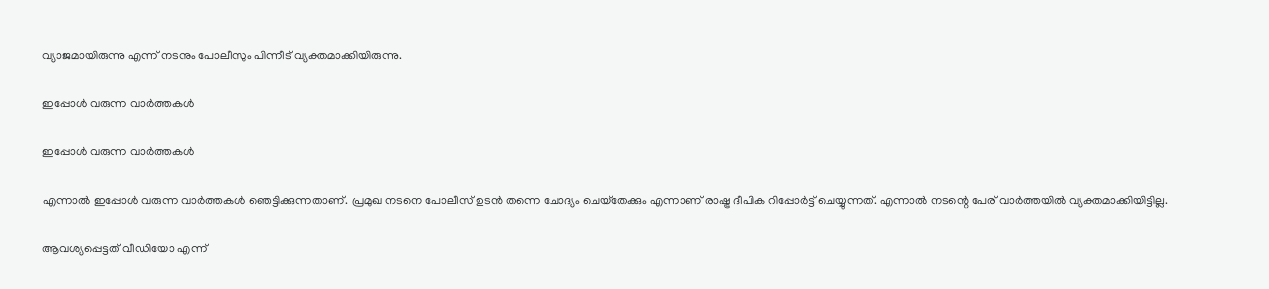വ്യാജമായിരുന്നു എന്ന് നടനും പോലീസും പിന്നീട് വ്യക്തമാക്കിയിരുന്നു.

ഇപ്പോള്‍ വരുന്ന വാര്‍ത്തകള്‍

ഇപ്പോള്‍ വരുന്ന വാര്‍ത്തകള്‍

എന്നാല്‍ ഇപ്പോള്‍ വരുന്ന വാര്‍ത്തകള്‍ ഞെട്ടിക്കുന്നതാണ്. പ്രമുഖ നടനെ പോലീസ് ഉടന്‍ തന്നെ ചോദ്യം ചെയ്‌തേക്കും എന്നാണ് രാഷ്ട്ര ദീപിക റിപ്പോര്‍ട്ട് ചെയ്യുന്നത്. എന്നാല്‍ നടന്റെ പേര് വാര്‍ത്തയില്‍ വ്യക്തമാക്കിയിട്ടില്ല.

ആവശ്യപ്പെട്ടത് വീഡിയോ എന്ന്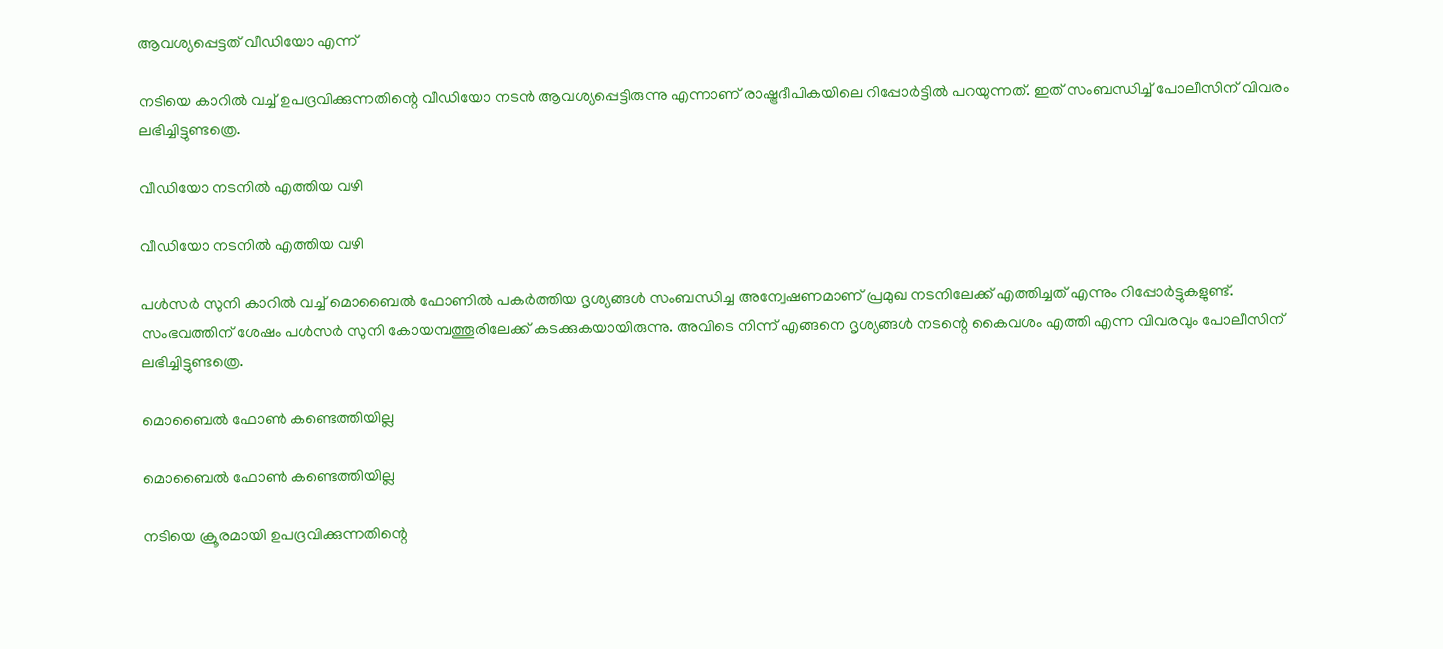ആവശ്യപ്പെട്ടത് വീഡിയോ എന്ന്

നടിയെ കാറില്‍ വച്ച് ഉപദ്രവിക്കുന്നതിന്റെ വീഡിയോ നടന്‍ ആവശ്യപ്പെട്ടിരുന്നു എന്നാണ് രാഷ്ട്രദീപികയിലെ റിപ്പോര്‍ട്ടില്‍ പറയുന്നത്. ഇത് സംബന്ധിച്ച് പോലീസിന് വിവരം ലഭിച്ചിട്ടുണ്ടത്രെ.

വീഡിയോ നടനില്‍ എത്തിയ വഴി

വീഡിയോ നടനില്‍ എത്തിയ വഴി

പള്‍സര്‍ സുനി കാറില്‍ വച്ച് മൊബൈല്‍ ഫോണില്‍ പകര്‍ത്തിയ ദൃശ്യങ്ങള്‍ സംബന്ധിച്ച അന്വേഷണമാണ് പ്രമുഖ നടനിലേക്ക് എത്തിച്ചത് എന്നും റിപ്പോര്‍ട്ടുകളുണ്ട്. സംഭവത്തിന് ശേഷം പള്‍സര്‍ സുനി കോയമ്പത്തൂരിലേക്ക് കടക്കുകയായിരുന്നു. അവിടെ നിന്ന് എങ്ങനെ ദൃശ്യങ്ങള്‍ നടന്റെ കൈവശം എത്തി എന്ന വിവരവും പോലീസിന് ലഭിച്ചിട്ടുണ്ടത്രെ.

മൊബൈല്‍ ഫോണ്‍ കണ്ടെത്തിയില്ല

മൊബൈല്‍ ഫോണ്‍ കണ്ടെത്തിയില്ല

നടിയെ ക്രൂരമായി ഉപദ്രവിക്കുന്നതിന്റെ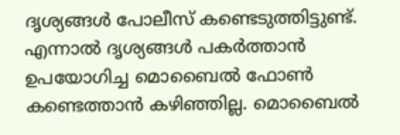ദൃശ്യങ്ങള്‍ പോലീസ് കണ്ടെടുത്തിട്ടുണ്ട്. എന്നാല്‍ ദൃശ്യങ്ങള്‍ പകര്‍ത്താന്‍ ഉപയോഗിച്ച മൊബൈല്‍ ഫോണ്‍ കണ്ടെത്താന്‍ കഴിഞ്ഞില്ല. മൊബൈല്‍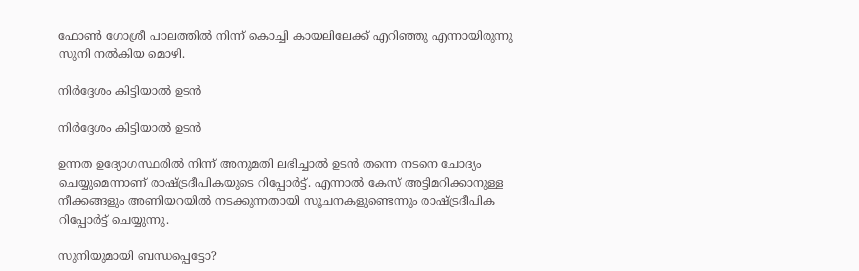ഫോണ്‍ ഗോശ്രീ പാലത്തില്‍ നിന്ന് കൊച്ചി കായലിലേക്ക് എറിഞ്ഞു എന്നായിരുന്നു സുനി നല്‍കിയ മൊഴി.

നിര്‍ദ്ദേശം കിട്ടിയാല്‍ ഉടന്‍

നിര്‍ദ്ദേശം കിട്ടിയാല്‍ ഉടന്‍

ഉന്നത ഉദ്യോഗസ്ഥരില്‍ നിന്ന് അനുമതി ലഭിച്ചാല്‍ ഉടന്‍ തന്നെ നടനെ ചോദ്യം ചെയ്യുമെന്നാണ് രാഷ്ട്രദീപികയുടെ റിപ്പോര്‍ട്ട്. എന്നാല്‍ കേസ് അട്ടിമറിക്കാനുള്ള നീക്കങ്ങളും അണിയറയില്‍ നടക്കുന്നതായി സൂചനകളുണ്ടെന്നും രാഷ്ട്രദീപിക റിപ്പോര്‍ട്ട് ചെയ്യുന്നു.

സുനിയുമായി ബന്ധപ്പെട്ടോ?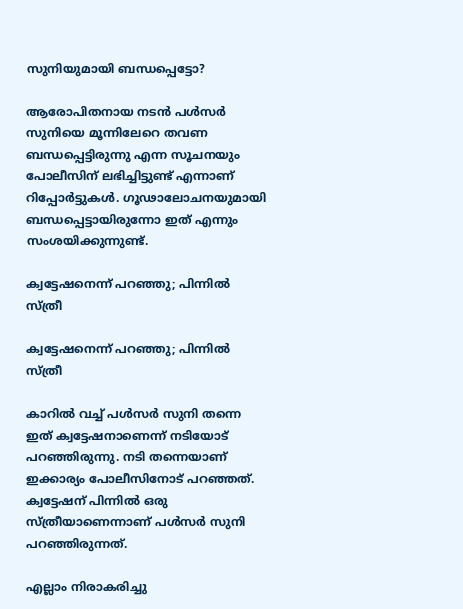സുനിയുമായി ബന്ധപ്പെട്ടോ?

ആരോപിതനായ നടന്‍ പള്‍സര്‍ സുനിയെ മൂന്നിലേറെ തവണ ബന്ധപ്പെട്ടിരുന്നു എന്ന സൂചനയും പോലീസിന് ലഭിച്ചിട്ടുണ്ട് എന്നാണ് റിപ്പോര്‍ട്ടുകള്‍. ഗൂഢാലോചനയുമായി ബന്ധപ്പെട്ടായിരുന്നോ ഇത് എന്നും സംശയിക്കുന്നുണ്ട്.

ക്വട്ടേഷനെന്ന് പറഞ്ഞു; പിന്നില്‍ സ്ത്രീ

ക്വട്ടേഷനെന്ന് പറഞ്ഞു; പിന്നില്‍ സ്ത്രീ

കാറില്‍ വച്ച് പള്‍സര്‍ സുനി തന്നെ ഇത് ക്വട്ടേഷനാണെന്ന് നടിയോട് പറഞ്ഞിരുന്നു. നടി തന്നെയാണ് ഇക്കാര്യം പോലീസിനോട് പറഞ്ഞത്. ക്വട്ടേഷന് പിന്നില്‍ ഒരു സ്ത്രീയാണെന്നാണ് പള്‍സര്‍ സുനി പറഞ്ഞിരുന്നത്.

എല്ലാം നിരാകരിച്ചു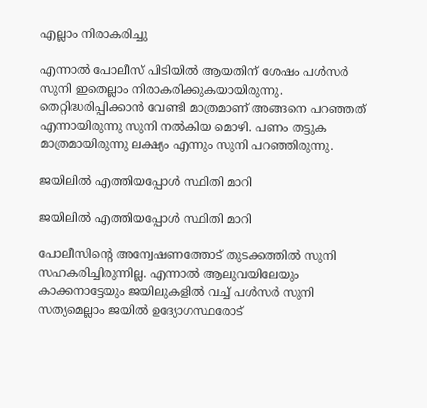എല്ലാം നിരാകരിച്ചു

എന്നാല്‍ പോലീസ് പിടിയില്‍ ആയതിന് ശേഷം പള്‍സര്‍ സുനി ഇതെല്ലാം നിരാകരിക്കുകയായിരുന്നു. തെറ്റിദ്ധരിപ്പിക്കാന്‍ വേണ്ടി മാത്രമാണ് അങ്ങനെ പറഞ്ഞത് എന്നായിരുന്നു സുനി നല്‍കിയ മൊഴി. പണം തട്ടുക മാത്രമായിരുന്നു ലക്ഷ്യം എന്നും സുനി പറഞ്ഞിരുന്നു.

ജയിലില്‍ എത്തിയപ്പോള്‍ സ്ഥിതി മാറി

ജയിലില്‍ എത്തിയപ്പോള്‍ സ്ഥിതി മാറി

പോലീസിന്റെ അന്വേഷണത്തോട് തുടക്കത്തില്‍ സുനി സഹകരിച്ചിരുന്നില്ല. എന്നാല്‍ ആലുവയിലേയും കാക്കനാട്ടേയും ജയിലുകളില്‍ വച്ച് പള്‍സര്‍ സുനി സത്യമെല്ലാം ജയില്‍ ഉദ്യോഗസ്ഥരോട്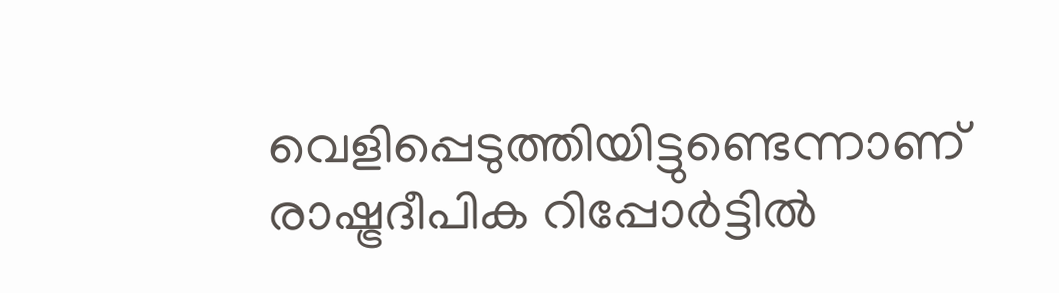വെളിപ്പെടുത്തിയിട്ടുണ്ടെന്നാണ് രാഷ്ട്രദീപിക റിപ്പോര്‍ട്ടില്‍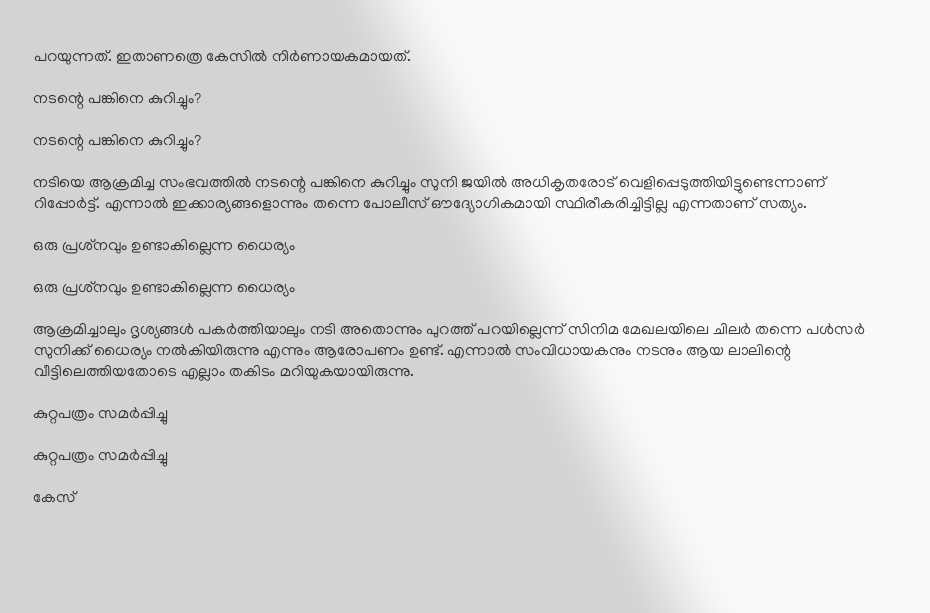പറയുന്നത്. ഇതാണത്രെ കേസില്‍ നിര്‍ണായകമായത്.

നടന്റെ പങ്കിനെ കുറിച്ചും?

നടന്റെ പങ്കിനെ കുറിച്ചും?

നടിയെ ആക്രമിച്ച സംഭവത്തില്‍ നടന്റെ പങ്കിനെ കുറിച്ചും സുനി ജയില്‍ അധികൃതരോട് വെളിപ്പെടുത്തിയിട്ടുണ്ടെന്നാണ് റിപ്പോര്‍ട്ട്. എന്നാല്‍ ഇക്കാര്യങ്ങളൊന്നും തന്നെ പോലീസ് ഔദ്യോഗികമായി സ്ഥിരീകരിച്ചിട്ടില്ല എന്നതാണ് സത്യം.

ഒരു പ്രശ്‌നവും ഉണ്ടാകില്ലെന്ന ധൈര്യം

ഒരു പ്രശ്‌നവും ഉണ്ടാകില്ലെന്ന ധൈര്യം

ആക്രമിച്ചാലും ദൃശ്യങ്ങള്‍ പകര്‍ത്തിയാലും നടി അതൊന്നും പുറത്ത് പറയില്ലെന്ന് സിനിമ മേഖലയിലെ ചിലര്‍ തന്നെ പള്‍സര്‍ സുനിക്ക് ധൈര്യം നല്‍കിയിരുന്നു എന്നും ആരോപണം ഉണ്ട്. എന്നാല്‍ സംവിധായകനും നടനും ആയ ലാലിന്റെ വീട്ടിലെത്തിയതോടെ എല്ലാം തകിടം മറിയുകയായിരുന്നു.

കുറ്റപത്രം സമര്‍പ്പിച്ചു

കുറ്റപത്രം സമര്‍പ്പിച്ചു

കേസ്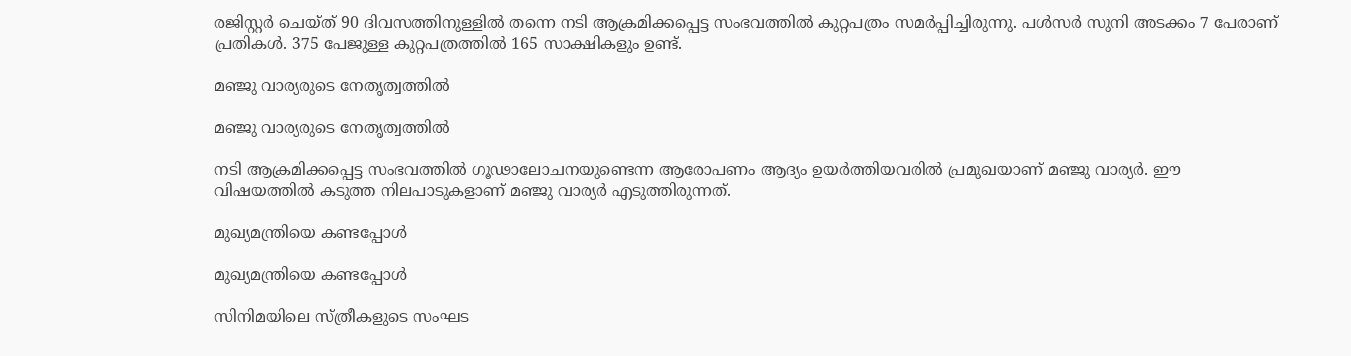രജിസ്റ്റര്‍ ചെയ്ത് 90 ദിവസത്തിനുള്ളില്‍ തന്നെ നടി ആക്രമിക്കപ്പെട്ട സംഭവത്തില്‍ കുറ്റപത്രം സമര്‍പ്പിച്ചിരുന്നു. പള്‍സര്‍ സുനി അടക്കം 7 പേരാണ് പ്രതികള്‍. 375 പേജുള്ള കുറ്റപത്രത്തില്‍ 165 സാക്ഷികളും ഉണ്ട്.

മഞ്ജു വാര്യരുടെ നേതൃത്വത്തില്‍

മഞ്ജു വാര്യരുടെ നേതൃത്വത്തില്‍

നടി ആക്രമിക്കപ്പെട്ട സംഭവത്തില്‍ ഗൂഢാലോചനയുണ്ടെന്ന ആരോപണം ആദ്യം ഉയര്‍ത്തിയവരില്‍ പ്രമുഖയാണ് മഞ്ജു വാര്യര്‍. ഈ വിഷയത്തില്‍ കടുത്ത നിലപാടുകളാണ് മഞ്ജു വാര്യര്‍ എടുത്തിരുന്നത്.

മുഖ്യമന്ത്രിയെ കണ്ടപ്പോള്‍

മുഖ്യമന്ത്രിയെ കണ്ടപ്പോള്‍

സിനിമയിലെ സ്ത്രീകളുടെ സംഘട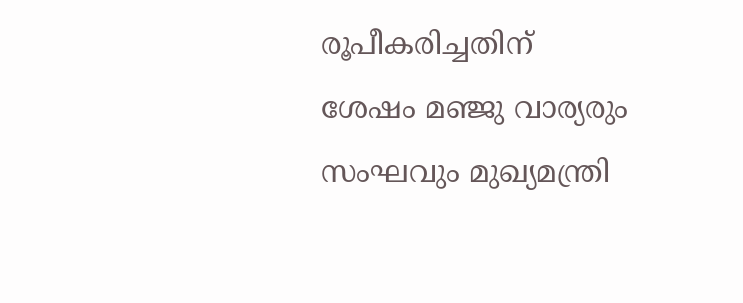രൂപീകരിച്ചതിന് ശേഷം മഞ്ജു വാര്യരും സംഘവും മുഖ്യമന്ത്രി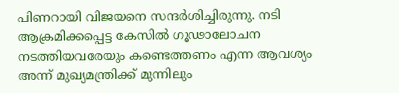പിണറായി വിജയനെ സന്ദര്‍ശിച്ചിരുന്നു. നടി ആക്രമിക്കപ്പെട്ട കേസില്‍ ഗൂഢാലോചന നടത്തിയവരേയും കണ്ടെത്തണം എന്ന ആവശ്യം അന്ന് മുഖ്യമന്ത്രിക്ക് മുന്നിലും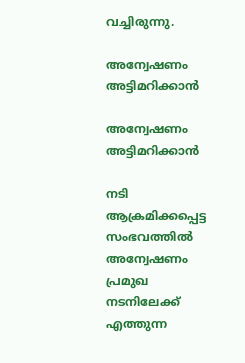വച്ചിരുന്നു.

അന്വേഷണം അട്ടിമറിക്കാന്‍

അന്വേഷണം അട്ടിമറിക്കാന്‍

നടി ആക്രമിക്കപ്പെട്ട സംഭവത്തില്‍ അന്വേഷണം പ്രമുഖ നടനിലേക്ക് എത്തുന്ന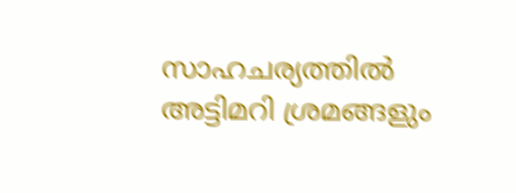സാഹചര്യത്തില്‍ അട്ടിമറി ശ്രമങ്ങളും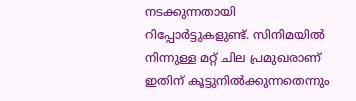നടക്കുന്നതായി റിപ്പോര്‍ട്ടുകളുണ്ട്. സിനിമയില്‍ നിന്നുള്ള മറ്റ് ചില പ്രമുഖരാണ് ഇതിന് കൂട്ടുനില്‍ക്കുന്നതെന്നും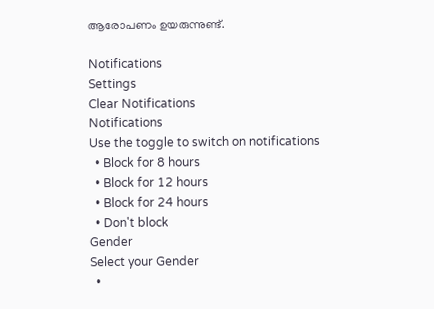ആരോപണം ഉയരുന്നുണ്ട്.

Notifications
Settings
Clear Notifications
Notifications
Use the toggle to switch on notifications
  • Block for 8 hours
  • Block for 12 hours
  • Block for 24 hours
  • Don't block
Gender
Select your Gender
  •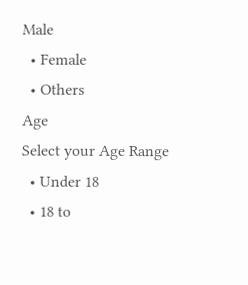Male
  • Female
  • Others
Age
Select your Age Range
  • Under 18
  • 18 to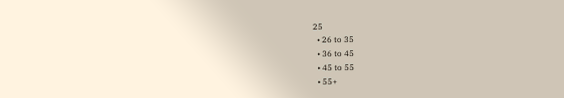25
  • 26 to 35
  • 36 to 45
  • 45 to 55
  • 55+